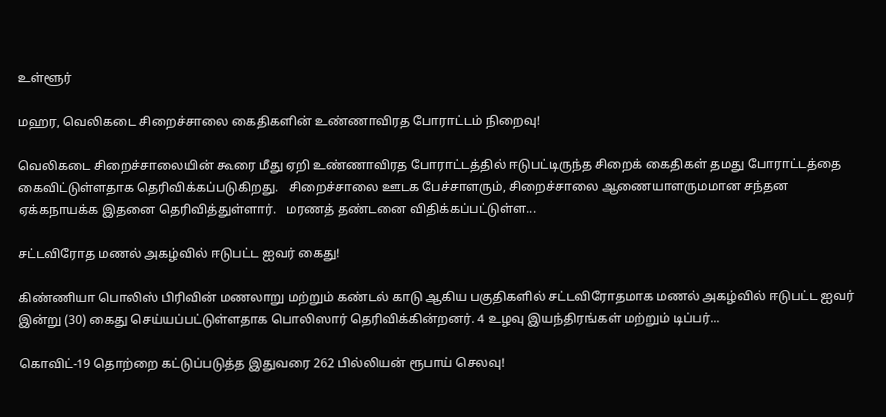உள்ளூர்

மஹர, வெலிகடை சிறைச்சாலை கைதிகளின் உண்ணாவிரத போராட்டம் நிறைவு!

வெலிகடை சிறைச்சாலையின் கூரை மீது ஏறி உண்ணாவிரத போராட்டத்தில் ஈடுபட்டிருந்த சிறைக் கைதிகள் தமது போராட்டத்தை கைவிட்டுள்ளதாக தெரிவிக்கப்படுகிறது.   சிறைச்சாலை ஊடக பேச்சாளரும், சிறைச்சாலை ஆணையாளருமமான சந்தன ஏக்கநாயக்க இதனை தெரிவித்துள்ளார்.   மரணத் தண்டனை விதிக்கப்பட்டுள்ள...

சட்டவிரோத மணல் அகழ்வில் ஈடுபட்ட ஐவர் கைது!

கிண்ணியா பொலிஸ் பிரிவின் மணலாறு மற்றும் கண்டல் காடு ஆகிய பகுதிகளில் சட்டவிரோதமாக மணல் அகழ்வில் ஈடுபட்ட ஐவர் இன்று (30) கைது செய்யப்பட்டுள்ளதாக பொலிஸார் தெரிவிக்கின்றனர். 4 உழவு இயந்திரங்கள் மற்றும் டிப்பர்...

கொவிட்-19 தொற்றை கட்டுப்படுத்த இதுவரை 262 பில்லியன் ரூபாய் செலவு!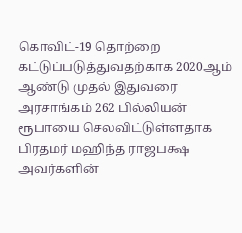கொவிட்-19 தொற்றை கட்டுப்படுத்துவதற்காக 2020ஆம் ஆண்டு முதல் இதுவரை அரசாங்கம் 262 பில்லியன் ரூபாயை செலவிட்டுள்ளதாக பிரதமர் மஹிந்த ராஜபக்ஷ அவர்களின்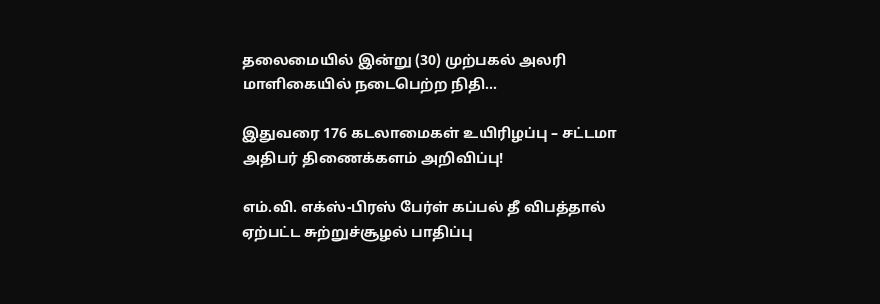தலைமையில் இன்று (30) முற்பகல் அலரி மாளிகையில் நடைபெற்ற நிதி...

இதுவரை 176 கடலாமைகள் உயிரிழப்பு – சட்டமா அதிபர் திணைக்களம் அறிவிப்பு!

எம்.வி. எக்ஸ்-பிரஸ் பேர்ள் கப்பல் தீ விபத்தால் ஏற்பட்ட சுற்றுச்சூழல் பாதிப்பு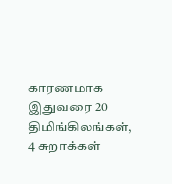காரணமாக இதுவரை 20 திமிங்கிலங்கள், 4 சுறாக்கள்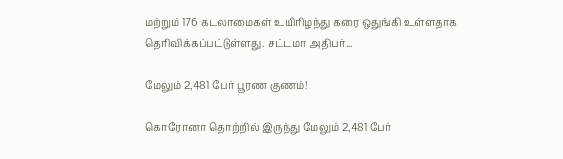மற்றும் 176 கடலாமைகள் உயிரிழந்து கரை ஒதுங்கி உள்ளதாக தெரிவிக்கப்பட்டுள்ளது. சட்டமா அதிபர்...

மேலும் 2,481 பேர் பூரண குணம்!

கொரோனா தொற்றில் இருந்து மேலும் 2,481 பேர்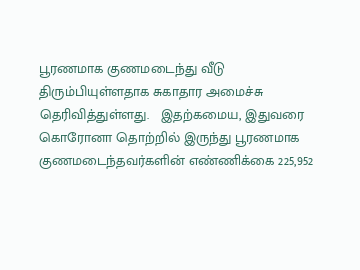பூரணமாக குணமடைந்து வீடு திரும்பியுள்ளதாக சுகாதார அமைச்சு தெரிவித்துள்ளது.   இதற்கமைய, இதுவரை கொரோனா தொற்றில் இருந்து பூரணமாக குணமடைந்தவர்களின் எண்ணிக்கை 225,952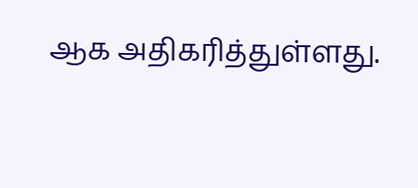ஆக அதிகரித்துள்ளது.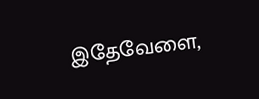இதேவேளை,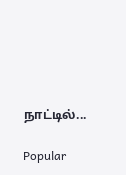நாட்டில்...

Popular